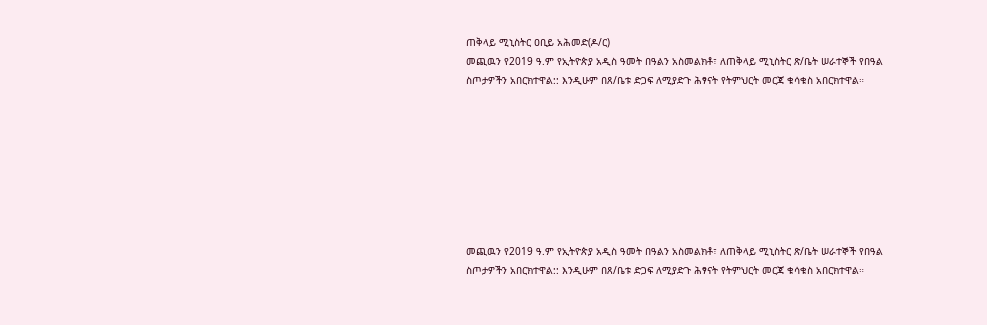ጠቅላይ ሚኒስትር ዐቢይ አሕመድ(ዶ/ር)
መጪዉን የ2019 ዓ.ም የኢትዮጵያ አዲስ ዓመት በዓልን አስመልክቶ፣ ለጠቅላይ ሚኒስትር ጽ/ቤት ሠራተኞች የበዓል ስጦታዎችን አበርክተዋል:: እንዲሁም በጸ/ቤቱ ድጋፍ ለሚያድጉ ሕፃናት የትምህርት መርጃ ቁሳቁስ አበርክተዋል።








መጪዉን የ2019 ዓ.ም የኢትዮጵያ አዲስ ዓመት በዓልን አስመልክቶ፣ ለጠቅላይ ሚኒስትር ጽ/ቤት ሠራተኞች የበዓል ስጦታዎችን አበርክተዋል:: እንዲሁም በጸ/ቤቱ ድጋፍ ለሚያድጉ ሕፃናት የትምህርት መርጃ ቁሳቁስ አበርክተዋል።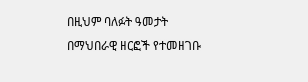በዚህም ባለፉት ዓመታት በማህበራዊ ዘርፎች የተመዘገቡ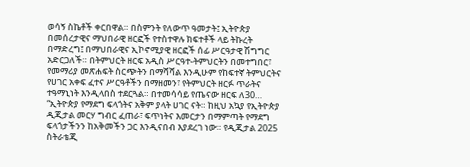ወሳኝ ስኬቶች ቀርበዋል። በስምንት የለውጥ ዓመታት፤ ኢትዮጵያ በመሰረታዊና ማህበራዊ ዘርፎች የተስተዋሉ ክፍተቶች ላይ ትኩረት በማድረግ፤ በማህበራዊና ኢኮኖሚያዊ ዘርፎች ሰፊ ሥርዓታዊ ሽግግር አድርጋለች። በትምህርት ዘርፍ አዲስ ሥርዓተ-ትምህርትን በመተግበር፣ የመማሪያ መጽሐፍት ስርጭትን በማሻሻል እንዲሁም የከፍተኛ ትምህርትና የሀገር አቀፍ ፈተና ሥርዓቶችን በማዘመን፣ የትምህርት ዘርፉ ጥራትና ተዓማኒነት እንዲላበስ ተደርጓል። በተመሳሳይ የጤናው ዘርፍ ለ30…
“ኢትዮጵያ የማደግ ፍላጎትና አቅም ያላት ሀገር ናት። ከዚህ አኳያ የኢትዮጵያ ዲጂታል መርሃ ግብር ፈጠራ፣ ፍጥነትና እመርታን በማምጣት የማደግ ፍላጎታችንን ከአቅመችን ጋር እንዲናበብ እያደረገ ነው። የዲጂታል 2025 ስትራቴጂ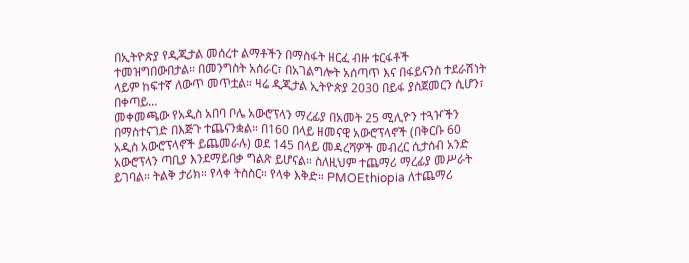በኢትዮጵያ የዲጂታል መሰረተ ልማቶችን በማስፋት ዘርፈ ብዙ ቱርፋቶች ተመዝግበውበታል። በመንግስት አሰራር፣ በአገልግሎት አሰጣጥ እና በፋይናንስ ተደራሽነት ላይም ከፍተኛ ለውጥ መጥቷል። ዛሬ ዲጂታል ኢትዮጵያ 2030 በይፋ ያስጀመርን ሲሆን፣ በቀጣይ…
መቀመጫው የአዲስ አበባ ቦሌ አውሮፕላን ማረፊያ በአመት 25 ሚሊዮን ተጓዦችን በማስተናገድ በእጅጉ ተጨናንቋል። በ160 በላይ ዘመናዊ አውሮፕላኖች (በቅርቡ 60 አዲስ አውሮፕላኖች ይጨመራሉ) ወደ 145 በላይ መዳረሻዎች መብረር ሲታሰብ አንድ አውሮፕላን ጣቢያ እንደማይበቃ ግልጽ ይሆናል። ስለዚህም ተጨማሪ ማረፊያ መሥራት ይገባል። ትልቅ ታሪክ። የላቀ ትስስር። የላቀ እቅድ። PMOEthiopia ለተጨማሪ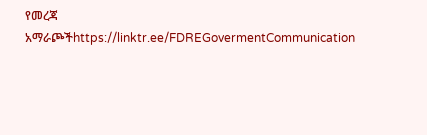የመረጃ አማራጮችhttps://linktr.ee/FDREGovermentCommunication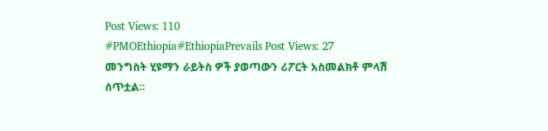Post Views: 110
#PMOEthiopia#EthiopiaPrevails Post Views: 27
መንግስት ሂዩማን ራይትስ ዎች ያወጣውን ሪፖርት አስመልክቶ ምላሽ ሰጥቷል፡፡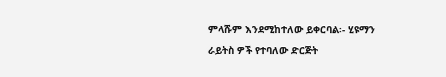ምላሹም እንደሚከተለው ይቀርባል፡- ሂዩማን ራይትስ ዎች የተባለው ድርጅት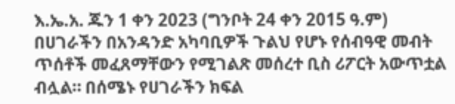እ.ኤ.አ. ጁን 1 ቀን 2023 (ግንቦት 24 ቀን 2015 ዓ.ም) በሀገራችን በአንዳንድ አካባቢዎች ጉልህ የሆኑ የሰብዓዊ መብት ጥሰቶች መፈጸማቸውን የሚገልጽ መሰረተ ቢስ ሪፖርት አውጥቷል ብሏል። በሰሜኑ የሀገራችን ክፍል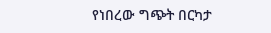የነበረው ግጭት በርካታ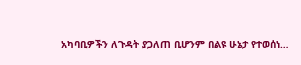አካባቢዎችን ለጉዳት ያጋለጠ ቢሆንም በልዩ ሁኔታ የተወሰነ…